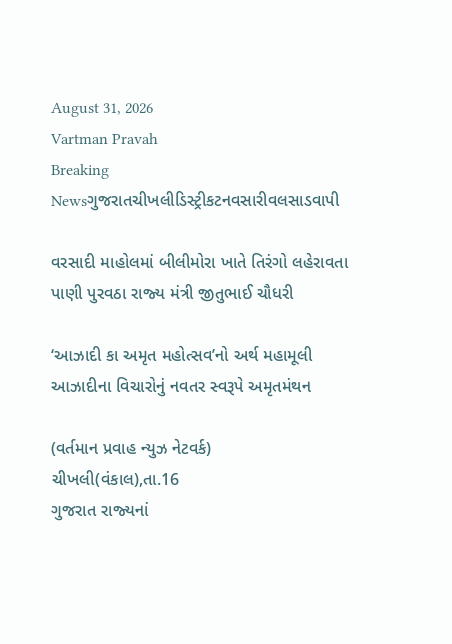August 31, 2026
Vartman Pravah
Breaking Newsગુજરાતચીખલીડિસ્ટ્રીકટનવસારીવલસાડવાપી

વરસાદી માહોલમાં બીલીમોરા ખાતે તિરંગો લહેરાવતા પાણી પુરવઠા રાજ્‍ય મંત્રી જીતુભાઈ ચૌધરી

‘આઝાદી કા અમૃત મહોત્‍સવ’નો અર્થ મહામૂલી આઝાદીના વિચારોનું નવતર સ્‍વરૂપે અમૃતમંથન

(વર્તમાન પ્રવાહ ન્‍યુઝ નેટવર્ક)
ચીખલી(વંકાલ),તા.16
ગુજરાત રાજ્‍યનાં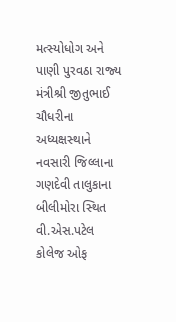મત્‍સ્‍યોધોગ અને પાણી પુરવઠા રાજ્‍ય મંત્રીશ્રી જીતુભાઈ ચૌધરીના અધ્‍યક્ષસ્‍થાને નવસારી જિલ્લાના ગણદેવી તાલુકાના બીલીમોરા સ્‍થિત વી.એસ.પટેલ કોલેજ ઓફ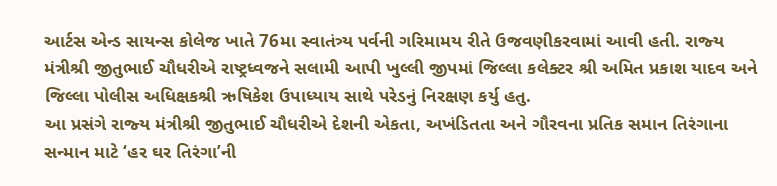આર્ટસ એન્‍ડ સાયન્‍સ કોલેજ ખાતે 76મા સ્‍વાતંત્ર્ય પર્વની ગરિમામય રીતે ઉજવણીકરવામાં આવી હતી. રાજ્‍ય મંત્રીશ્રી જીતુભાઈ ચૌધરીએ રાષ્ટ્રધ્‍વજને સલામી આપી ખુલ્લી જીપમાં જિલ્લા કલેક્‍ટર શ્રી અમિત પ્રકાશ યાદવ અને જિલ્લા પોલીસ અધિક્ષકશ્રી ઋષિકેશ ઉપાધ્‍યાય સાથે પરેડનું નિરક્ષણ કર્યુ હતુ.
આ પ્રસંગે રાજ્‍ય મંત્રીશ્રી જીતુભાઈ ચૌધરીએ દેશની એકતા, અખંડિતતા અને ગૌરવના પ્રતિક સમાન તિરંગાના સન્‍માન માટે ‘હર ઘર તિરંગા’ની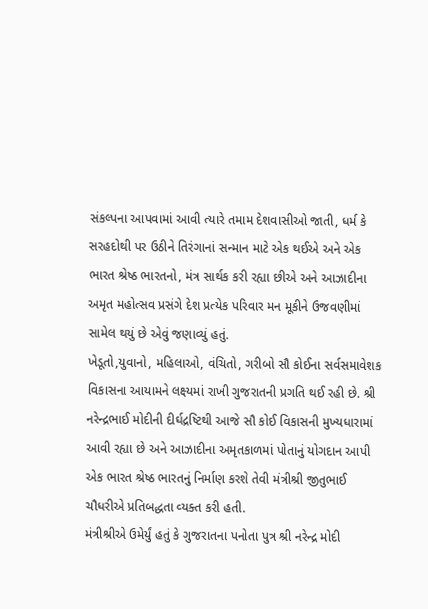સંકલ્‍પના આપવામાં આવી ત્‍યારે તમામ દેશવાસીઓ જાતી, ધર્મ કે સરહદોથી પર ઉઠીને તિરંગાનાં સન્‍માન માટે એક થઈએ અને એક ભારત શ્રેષ્ઠ ભારતનો, મંત્ર સાર્થક કરી રહ્યા છીએ અને આઝાદીના અમૃત મહોત્‍સવ પ્રસંગે દેશ પ્રત્‍યેક પરિવાર મન મૂકીને ઉજવણીમાં સામેલ થયું છે એવું જણાવ્‍યું હતું.
ખેડૂતો,યુવાનો, મહિલાઓ, વંચિતો, ગરીબો સૌ કોઈના સર્વસમાવેશક વિકાસના આયામને લક્ષ્યમાં રાખી ગુજરાતની પ્રગતિ થઈ રહી છે. શ્રી નરેન્‍દ્રભાઈ મોદીની દીર્ઘદ્રષ્ટિથી આજે સૌ કોઈ વિકાસની મુખ્‍યધારામાં આવી રહ્યા છે અને આઝાદીના અમૃતકાળમાં પોતાનું યોગદાન આપી એક ભારત શ્રેષ્ઠ ભારતનું નિર્માણ કરશે તેવી મંત્રીશ્રી જીતુભાઈ ચૌધરીએ પ્રતિબદ્ધતા વ્‍યક્‍ત કરી હતી.
મંત્રીશ્રીએ ઉમેર્યું હતું કે ગુજરાતના પનોતા પુત્ર શ્રી નરેન્‍દ્ર મોદી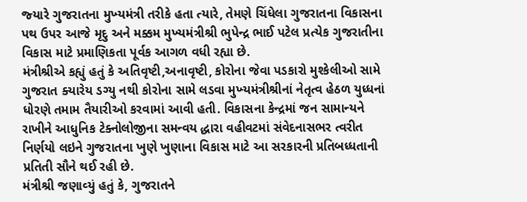જ્‍યારે ગુજરાતના મુખ્‍યમંત્રી તરીકે હતા ત્‍યારે, તેમણે ચિંધેલા ગુજરાતના વિકાસના પથ ઉપર આજે મૃદુ અને મક્કમ મુખ્‍યમંત્રીશ્રી ભુપેન્‍દ્ર ભાઈ પટેલ પ્રત્‍યેક ગુજરાતીના વિકાસ માટે પ્રમાણિકતા પૂર્વક આગળ વધી રહ્યા છે.
મંત્રીશ્રીએ કહ્યું હતું કે અતિવૃષ્ટી,અનાવૃષ્ટી, કોરોના જેવા પડકારો મુશ્‍કેલીઓ સામે ગુજરાત ક્‍યારેય ડગ્‍યુ નથી કોરોના સામે લડવા મુખ્‍યમંત્રીશ્રીનાં નેતૃત્‍વ હેઠળ યુધ્‍ધનાં ધોરણે તમામ તૈયારીઓ કરવામાં આવી હતી. વિકાસના કેન્‍દ્રમાં જન સામાન્‍યને રાખીને આધુનિક ટેક્‍નોલોજીના સમન્‍વય દ્ધારા વહીવટમાં સંવેદનાસભર ત્‍વરીત નિર્ણયો લઇને ગુજરાતના ખુણે ખુણાના વિકાસ માટે આ સરકારની પ્રતિબધ્‍ધતાની પ્રતિતી સૌને થઈ રહી છે.
મંત્રીશ્રી જણાવ્‍યું હતું કે, ગુજરાતને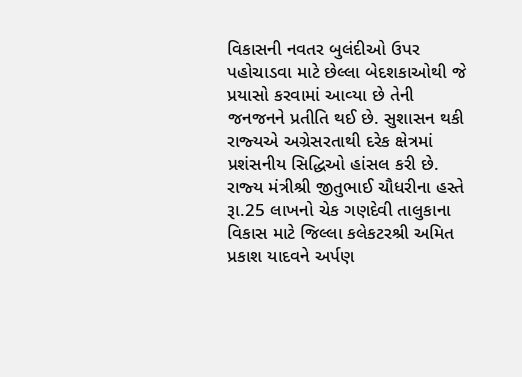વિકાસની નવતર બુલંદીઓ ઉપર પહોચાડવા માટે છેલ્લા બેદશકાઓથી જે પ્રયાસો કરવામાં આવ્‍યા છે તેની જનજનને પ્રતીતિ થઈ છે. સુશાસન થકી રાજ્‍યએ અગ્રેસરતાથી દરેક ક્ષેત્રમાં પ્રશંસનીય સિદ્ધિઓ હાંસલ કરી છે.
રાજ્‍ય મંત્રીશ્રી જીતુભાઈ ચૌધરીના હસ્‍તે રૂા.25 લાખનો ચેક ગણદેવી તાલુકાના વિકાસ માટે જિલ્લા કલેકટરશ્રી અમિત પ્રકાશ યાદવને અર્પણ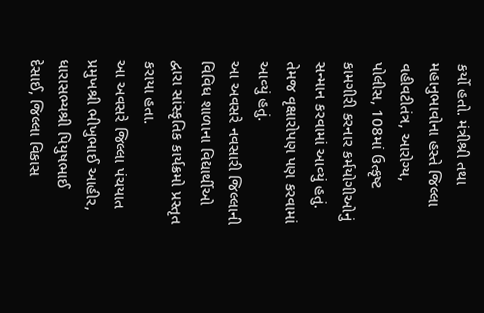કર્યો હતો. મંત્રીશ્રી તથા મહાનુભાવોના હસ્‍તે જિલ્લા વહીવટીતંત્ર, આરોગ્‍ય, પોલીસ, 108માં ઉત્‍કૃષ્‍ટ કામગીરી કરનાર કર્મયોગીઓનું સન્‍માન કરવામાં આવ્‍યું હતું. તેમજ વૃક્ષારોપણ પણ કરવામાં આવ્‍યું હતું.
આ અવસરે નવસારી જિલ્લાની વિવિધ શાળાના વિદ્યાર્થીઓ દ્વારા સાંસ્‍કૃતિક કાર્યક્રમો પ્રસ્‍તૃત કરાયા હતા.
આ અવસરે જિલ્લા પંચયાત પ્રમુખશ્રી ભીખુભાઈ આહીર, ધારાસભ્‍યશ્રી પિયુષભાઈ દેસાઈ, જિલ્લા વિકાસ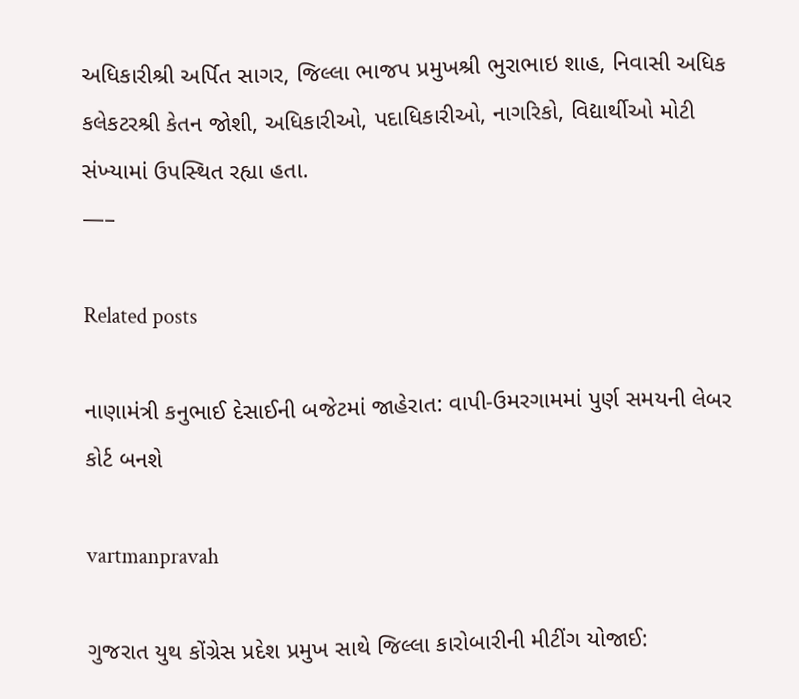અધિકારીશ્રી અર્પિત સાગર, જિલ્લા ભાજપ પ્રમુખશ્રી ભુરાભાઇ શાહ, નિવાસી અધિક કલેકટરશ્રી કેતન જોશી, અધિકારીઓ, પદાધિકારીઓ, નાગરિકો, વિદ્યાર્થીઓ મોટી સંખ્‍યામાં ઉપસ્‍થિત રહ્યા હતા.
—–

Related posts

નાણામંત્રી કનુભાઈ દેસાઈની બજેટમાં જાહેરાત: વાપી-ઉમરગામમાં પુર્ણ સમયની લેબર કોર્ટ બનશે

vartmanpravah

ગુજરાત યુથ કોંગ્રેસ પ્રદેશ પ્રમુખ સાથે જિલ્લા કારોબારીની મીટીંગ યોજાઈ: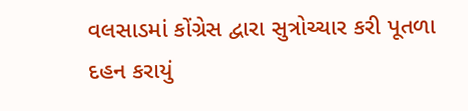વલસાડમાં કોંગ્રેસ દ્વારા સુત્રોચ્‍ચાર કરી પૂતળા દહન કરાયું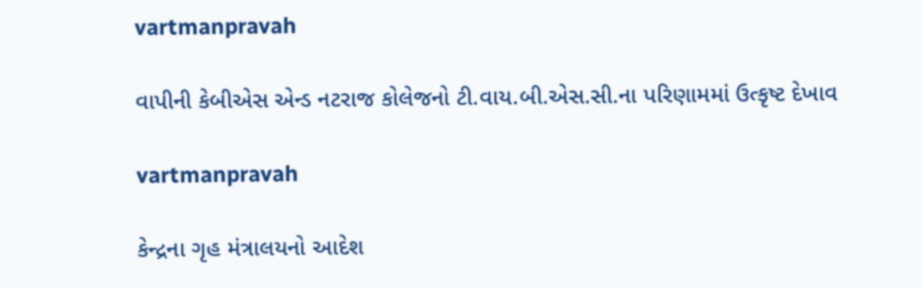vartmanpravah

વાપીની કેબીએસ એન્‍ડ નટરાજ કોલેજનો ટી.વાય.બી.એસ.સી.ના પરિણામમાં ઉત્કૃષ્ટ દેખાવ

vartmanpravah

કેન્‍દ્રના ગૃહ મંત્રાલયનો આદેશ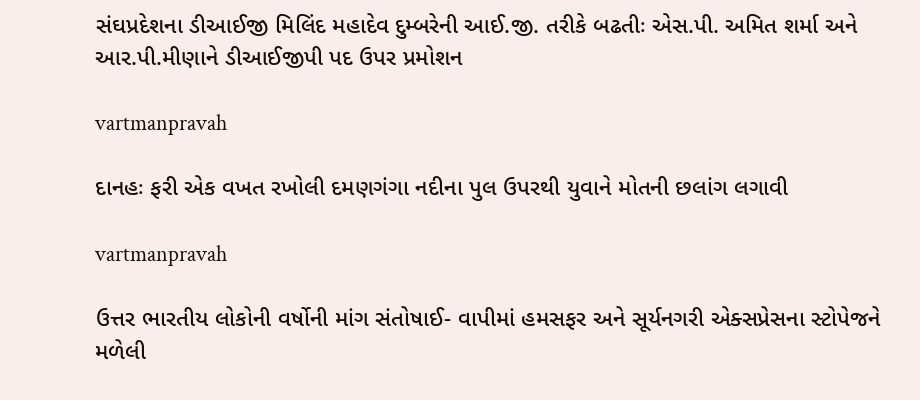સંઘપ્રદેશના ડીઆઈજી મિલિંદ મહાદેવ દુમ્‍બરેની આઈ.જી. તરીકે બઢતીઃ એસ.પી. અમિત શર્મા અને આર.પી.મીણાને ડીઆઈજીપી પદ ઉપર પ્રમોશન

vartmanpravah

દાનહઃ ફરી એક વખત રખોલી દમણગંગા નદીના પુલ ઉપરથી યુવાને મોતની છલાંગ લગાવી

vartmanpravah

ઉત્તર ભારતીય લોકોની વર્ષોની માંગ સંતોષાઈ- વાપીમાં હમસફર અને સૂર્યનગરી એક્‍સપ્રેસના સ્‍ટોપેજને મળેલી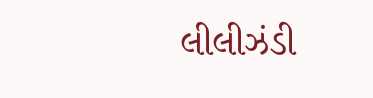લીલીઝંડી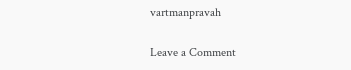vartmanpravah

Leave a Comment